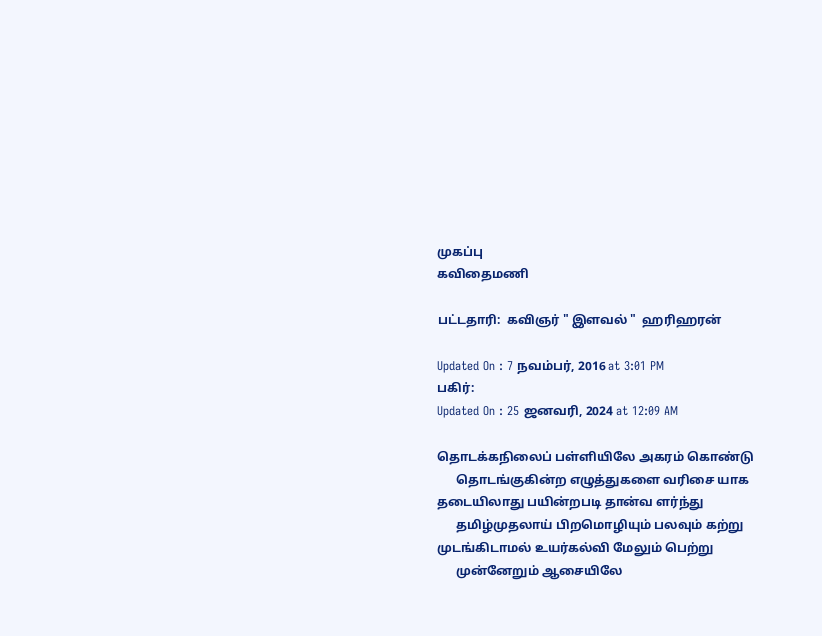முகப்பு
கவிதைமணி

பட்டதாரி:  கவிஞர் " இளவல் "  ஹரிஹரன்

Updated On : 7 நவம்பர், 2016 at 3:01 PM
பகிர்:
Updated On : 25 ஜனவரி, 2024 at 12:09 AM

தொடக்கநிலைப் பள்ளியிலே அகரம் கொண்டு
      தொடங்குகின்ற எழுத்துகளை வரிசை யாக
தடையிலாது பயின்றபடி தான்வ ளர்ந்து
      தமிழ்முதலாய் பிறமொழியும் பலவும் கற்று
முடங்கிடாமல் உயர்கல்வி மேலும் பெற்று
      முன்னேறும் ஆசையிலே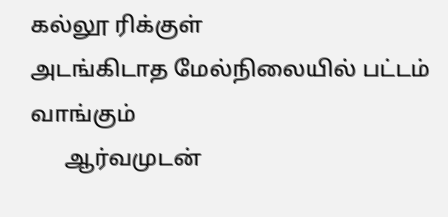கல்லூ ரிக்குள்
அடங்கிடாத மேல்நிலையில் பட்டம் வாங்கும்
      ஆர்வமுடன்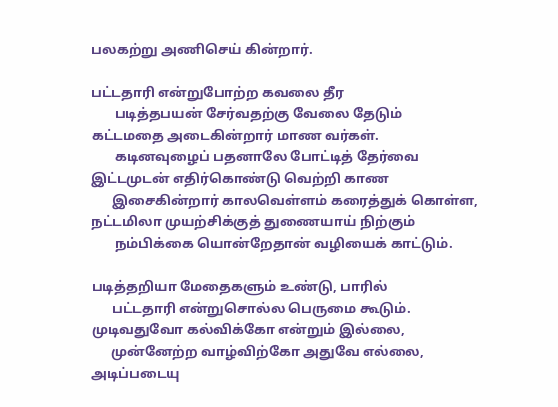பலகற்று அணிசெய் கின்றார்.

பட்டதாரி என்றுபோற்ற கவலை தீர
       படித்தபயன் சேர்வதற்கு வேலை தேடும்
கட்டமதை அடைகின்றார் மாண வர்கள்.
       கடினவுழைப் பதனாலே போட்டித் தேர்வை
இட்டமுடன் எதிர்கொண்டு வெற்றி காண
      இசைகின்றார் காலவெள்ளம் கரைத்துக் கொள்ள,
நட்டமிலா முயற்சிக்குத் துணையாய் நிற்கும்
       நம்பிக்கை யொன்றேதான் வழியைக் காட்டும்.

படித்தறியா மேதைகளும் உண்டு, பாரில்
      பட்டதாரி என்றுசொல்ல பெருமை கூடும்.
முடிவதுவோ கல்விக்கோ என்றும் இல்லை,
      முன்னேற்ற வாழ்விற்கோ அதுவே எல்லை,
அடிப்படையு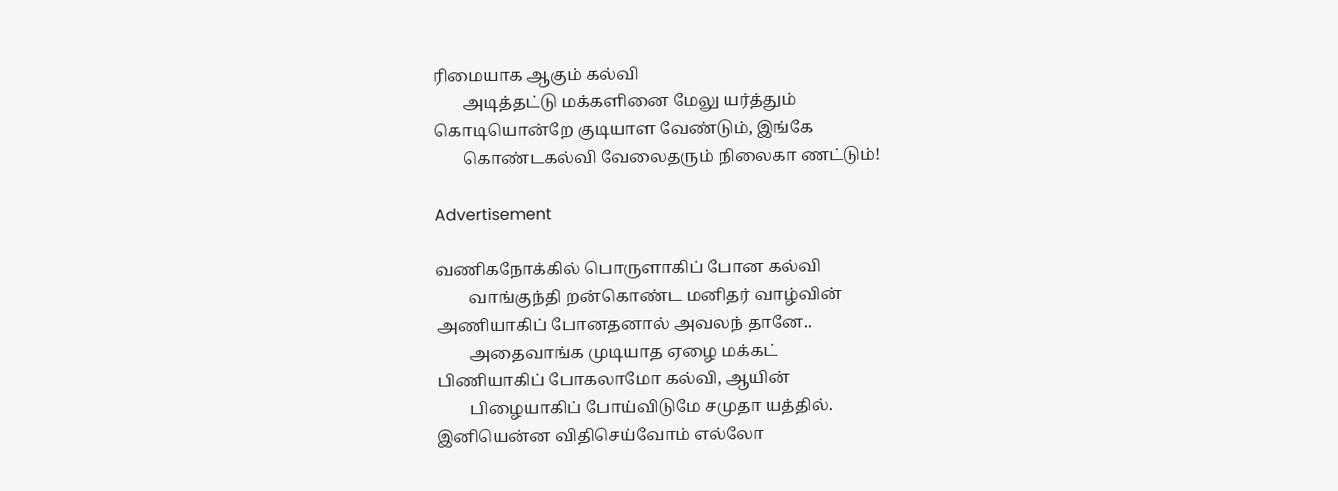ரிமையாக ஆகும் கல்வி
       அடித்தட்டு மக்களினை மேலு யர்த்தும்
கொடியொன்றே குடியாள வேண்டும், இங்கே
       கொண்டகல்வி வேலைதரும் நிலைகா ணட்டும்!

Advertisement

வணிகநோக்கில் பொருளாகிப் போன கல்வி
        வாங்குந்தி றன்கொண்ட மனிதர் வாழ்வின்
அணியாகிப் போனதனால் அவலந் தானே..
        அதைவாங்க முடியாத ஏழை மக்கட்
பிணியாகிப் போகலாமோ கல்வி, ஆயின்
        பிழையாகிப் போய்விடுமே சமுதா யத்தில்.
இனியென்ன விதிசெய்வோம் எல்லோ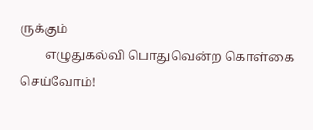ருக்கும்
        எழுதுகல்வி பொதுவென்ற கொள்கை செய்வோம்!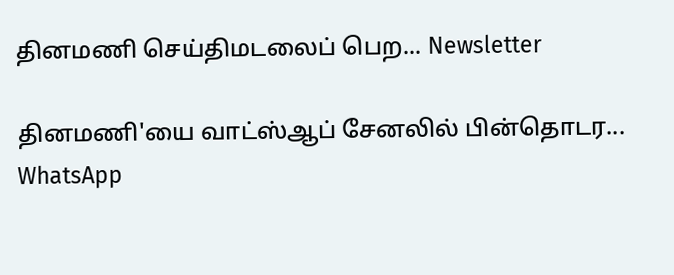தினமணி செய்திமடலைப் பெற... Newsletter

தினமணி'யை வாட்ஸ்ஆப் சேனலில் பின்தொடர... WhatsApp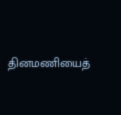தினமணியைத்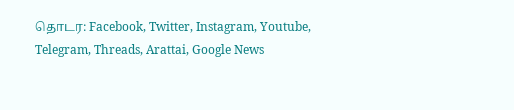தொடர: Facebook, Twitter, Instagram, Youtube, Telegram, Threads, Arattai, Google News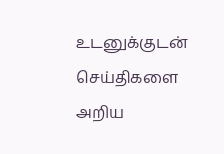உடனுக்குடன் செய்திகளை அறிய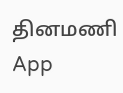தினமணி App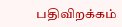பதிவிறக்கம்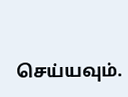செய்யவும்.